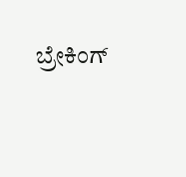ಬ್ರೇಕಿಂಗ್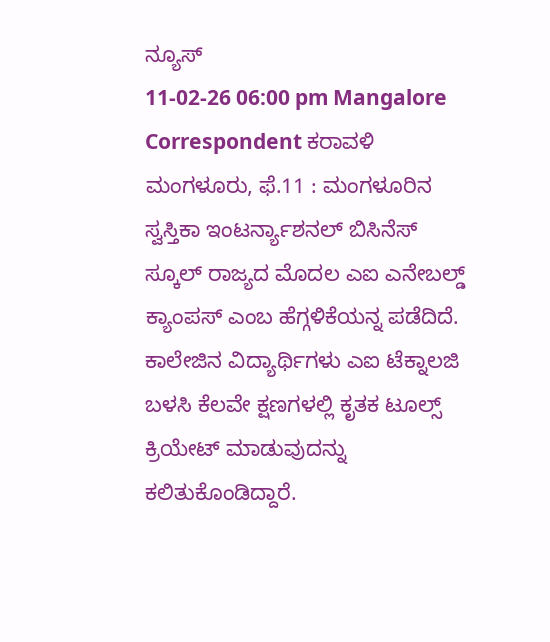ನ್ಯೂಸ್
11-02-26 06:00 pm Mangalore Correspondent ಕರಾವಳಿ
ಮಂಗಳೂರು, ಫೆ.11 : ಮಂಗಳೂರಿನ ಸ್ವಸ್ತಿಕಾ ಇಂಟರ್ನ್ಯಾಶನಲ್ ಬಿಸಿನೆಸ್ ಸ್ಕೂಲ್ ರಾಜ್ಯದ ಮೊದಲ ಎಐ ಎನೇಬಲ್ಡ್ ಕ್ಯಾಂಪಸ್ ಎಂಬ ಹೆಗ್ಗಳಿಕೆಯನ್ನ ಪಡೆದಿದೆ. ಕಾಲೇಜಿನ ವಿದ್ಯಾರ್ಥಿಗಳು ಎಐ ಟೆಕ್ನಾಲಜಿ ಬಳಸಿ ಕೆಲವೇ ಕ್ಷಣಗಳಲ್ಲಿ ಕೃತಕ ಟೂಲ್ಸ್ ಕ್ರಿಯೇಟ್ ಮಾಡುವುದನ್ನು ಕಲಿತುಕೊಂಡಿದ್ದಾರೆ.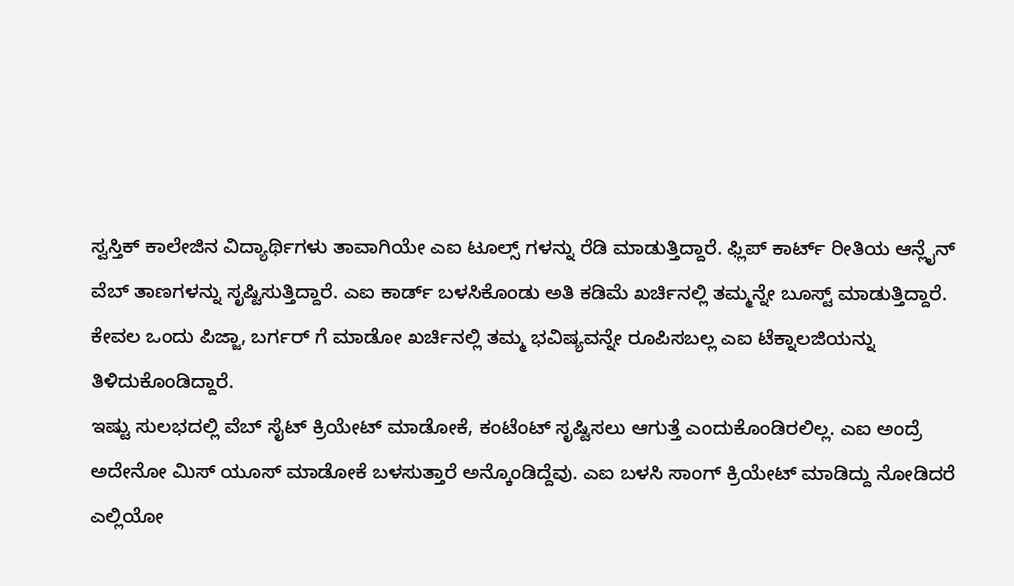ಸ್ವಸ್ತಿಕ್ ಕಾಲೇಜಿನ ವಿದ್ಯಾರ್ಥಿಗಳು ತಾವಾಗಿಯೇ ಎಐ ಟೂಲ್ಸ್ ಗಳನ್ನು ರೆಡಿ ಮಾಡುತ್ತಿದ್ದಾರೆ. ಫ್ಲಿಪ್ ಕಾರ್ಟ್ ರೀತಿಯ ಆನ್ಲೈನ್ ವೆಬ್ ತಾಣಗಳನ್ನು ಸೃಷ್ಟಿಸುತ್ತಿದ್ದಾರೆ. ಎಐ ಕಾರ್ಡ್ ಬಳಸಿಕೊಂಡು ಅತಿ ಕಡಿಮೆ ಖರ್ಚಿನಲ್ಲಿ ತಮ್ಮನ್ನೇ ಬೂಸ್ಟ್ ಮಾಡುತ್ತಿದ್ದಾರೆ. ಕೇವಲ ಒಂದು ಪಿಜ್ಜಾ, ಬರ್ಗರ್ ಗೆ ಮಾಡೋ ಖರ್ಚಿನಲ್ಲಿ ತಮ್ಮ ಭವಿಷ್ಯವನ್ನೇ ರೂಪಿಸಬಲ್ಲ ಎಐ ಟೆಕ್ನಾಲಜಿಯನ್ನು ತಿಳಿದುಕೊಂಡಿದ್ದಾರೆ.
ಇಷ್ಟು ಸುಲಭದಲ್ಲಿ ವೆಬ್ ಸೈಟ್ ಕ್ರಿಯೇಟ್ ಮಾಡೋಕೆ, ಕಂಟೆಂಟ್ ಸೃಷ್ಟಿಸಲು ಆಗುತ್ತೆ ಎಂದುಕೊಂಡಿರಲಿಲ್ಲ. ಎಐ ಅಂದ್ರೆ ಅದೇನೋ ಮಿಸ್ ಯೂಸ್ ಮಾಡೋಕೆ ಬಳಸುತ್ತಾರೆ ಅನ್ಕೊಂಡಿದ್ದೆವು. ಎಐ ಬಳಸಿ ಸಾಂಗ್ ಕ್ರಿಯೇಟ್ ಮಾಡಿದ್ದು ನೋಡಿದರೆ ಎಲ್ಲಿಯೋ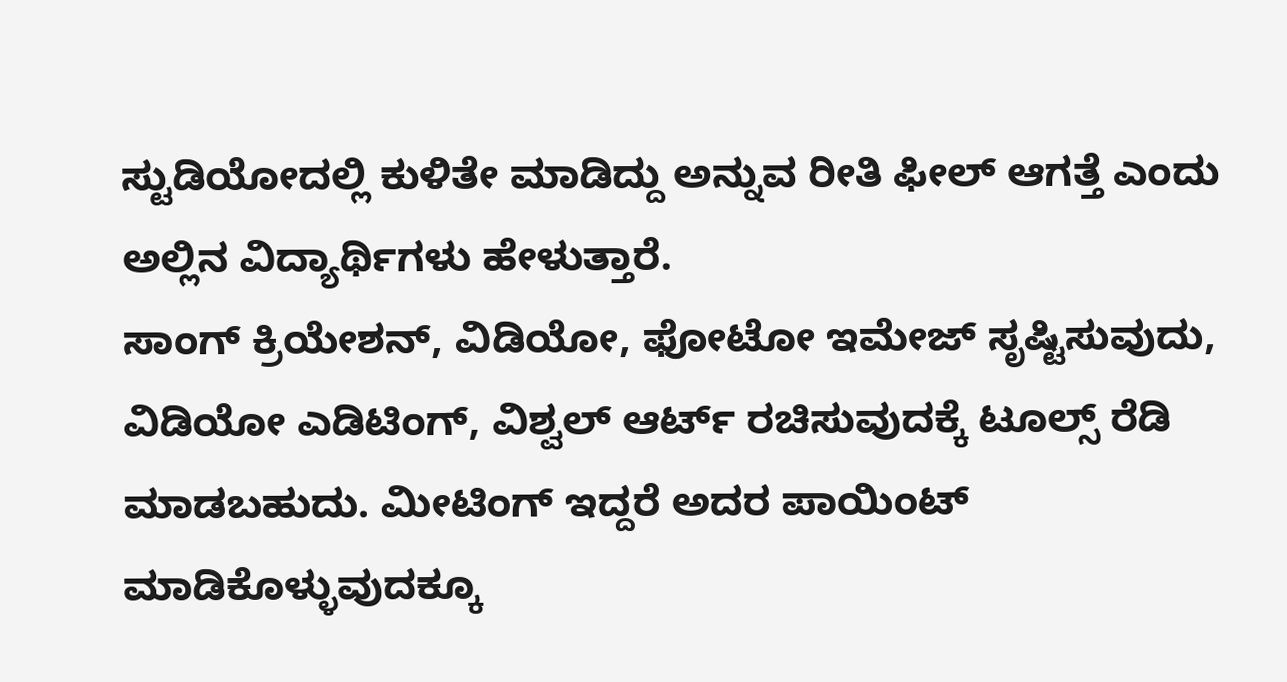ಸ್ಟುಡಿಯೋದಲ್ಲಿ ಕುಳಿತೇ ಮಾಡಿದ್ದು ಅನ್ನುವ ರೀತಿ ಫೀಲ್ ಆಗತ್ತೆ ಎಂದು ಅಲ್ಲಿನ ವಿದ್ಯಾರ್ಥಿಗಳು ಹೇಳುತ್ತಾರೆ.
ಸಾಂಗ್ ಕ್ರಿಯೇಶನ್, ವಿಡಿಯೋ, ಫೋಟೋ ಇಮೇಜ್ ಸೃಷ್ಟಿಸುವುದು, ವಿಡಿಯೋ ಎಡಿಟಿಂಗ್, ವಿಶ್ವಲ್ ಆರ್ಟ್ ರಚಿಸುವುದಕ್ಕೆ ಟೂಲ್ಸ್ ರೆಡಿ ಮಾಡಬಹುದು. ಮೀಟಿಂಗ್ ಇದ್ದರೆ ಅದರ ಪಾಯಿಂಟ್ ಮಾಡಿಕೊಳ್ಳುವುದಕ್ಕೂ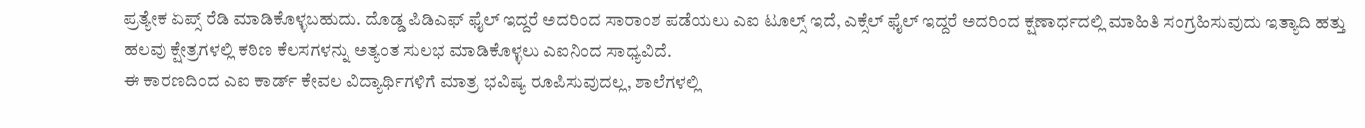ಪ್ರತ್ಯೇಕ ಏಪ್ಸ್ ರೆಡಿ ಮಾಡಿಕೊಳ್ಳಬಹುದು. ದೊಡ್ಡ ಪಿಡಿಎಫ್ ಫೈಲ್ ಇದ್ದರೆ ಅದರಿಂದ ಸಾರಾಂಶ ಪಡೆಯಲು ಎಐ ಟೂಲ್ಸ್ ಇದೆ, ಎಕ್ಸೆಲ್ ಫೈಲ್ ಇದ್ದರೆ ಅದರಿಂದ ಕ್ಷಣಾರ್ಧದಲ್ಲಿ ಮಾಹಿತಿ ಸಂಗ್ರಹಿಸುವುದು ಇತ್ಯಾದಿ ಹತ್ತು ಹಲವು ಕ್ಷೇತ್ರಗಳಲ್ಲಿ ಕಠಿಣ ಕೆಲಸಗಳನ್ನು ಅತ್ಯಂತ ಸುಲಭ ಮಾಡಿಕೊಳ್ಳಲು ಎಐನಿಂದ ಸಾಧ್ಯವಿದೆ.
ಈ ಕಾರಣದಿಂದ ಎಐ ಕಾರ್ಡ್ ಕೇವಲ ವಿದ್ಯಾರ್ಥಿಗಳಿಗೆ ಮಾತ್ರ ಭವಿಷ್ಯ ರೂಪಿಸುವುದಲ್ಲ, ಶಾಲೆಗಳಲ್ಲಿ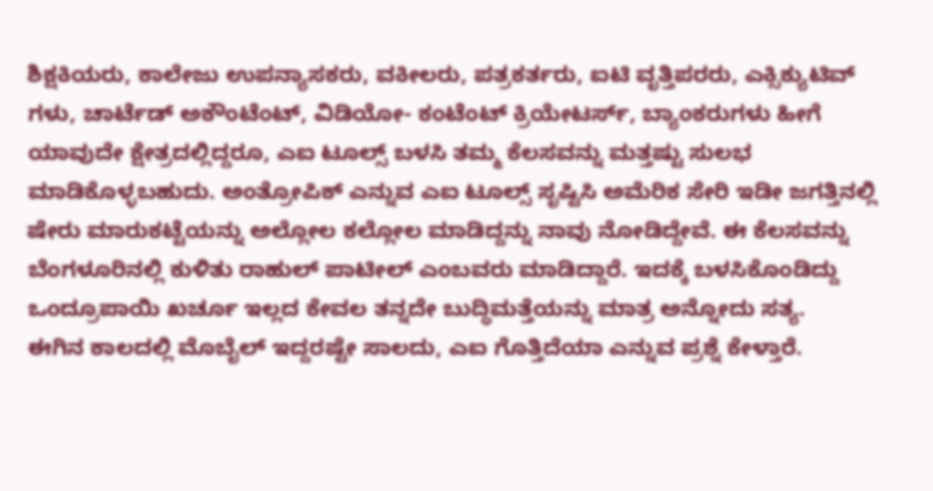ಶಿಕ್ಷಕಿಯರು, ಕಾಲೇಜು ಉಪನ್ಯಾಸಕರು, ವಕೀಲರು, ಪತ್ರಕರ್ತರು, ಐಟಿ ವೃತ್ತಿಪರರು, ಎಕ್ಸಿಕ್ಯುಟಿವ್ ಗಳು, ಚಾರ್ಟೆಡ್ ಅಕೌಂಟೆಂಟ್, ವಿಡಿಯೋ- ಕಂಟೆಂಟ್ ಕ್ರಿಯೇಟರ್ಸ್, ಬ್ಯಾಂಕರುಗಳು ಹೀಗೆ ಯಾವುದೇ ಕ್ಷೇತ್ರದಲ್ಲಿದ್ದರೂ, ಎಐ ಟೂಲ್ಸ್ ಬಳಸಿ ತಮ್ಮ ಕೆಲಸವನ್ನು ಮತ್ತಷ್ಟು ಸುಲಭ ಮಾಡಿಕೊಳ್ಳಬಹುದು. ಅಂತ್ರೋಪಿಕ್ ಎನ್ನುವ ಎಐ ಟೂಲ್ಸ್ ಸೃಷ್ಟಿಸಿ ಅಮೆರಿಕ ಸೇರಿ ಇಡೀ ಜಗತ್ತಿನಲ್ಲಿ ಷೇರು ಮಾರುಕಟ್ಟೆಯನ್ನು ಅಲ್ಲೋಲ ಕಲ್ಲೋಲ ಮಾಡಿದ್ದನ್ನು ನಾವು ನೋಡಿದ್ದೇವೆ. ಈ ಕೆಲಸವನ್ನು ಬೆಂಗಳೂರಿನಲ್ಲಿ ಕುಳಿತು ರಾಹುಲ್ ಪಾಟೀಲ್ ಎಂಬವರು ಮಾಡಿದ್ದಾರೆ. ಇದಕ್ಕೆ ಬಳಸಿಕೊಂಡಿದ್ದು ಒಂದ್ರೂಪಾಯಿ ಖರ್ಚೂ ಇಲ್ಲದ ಕೇವಲ ತನ್ನದೇ ಬುದ್ಧಿಮತ್ತೆಯನ್ನು ಮಾತ್ರ ಅನ್ನೋದು ಸತ್ಯ.
ಈಗಿನ ಕಾಲದಲ್ಲಿ ಮೊಬೈಲ್ ಇದ್ದರಷ್ಟೇ ಸಾಲದು, ಎಐ ಗೊತ್ತಿದೆಯಾ ಎನ್ನುವ ಪ್ರಶ್ನೆ ಕೇಳ್ತಾರೆ.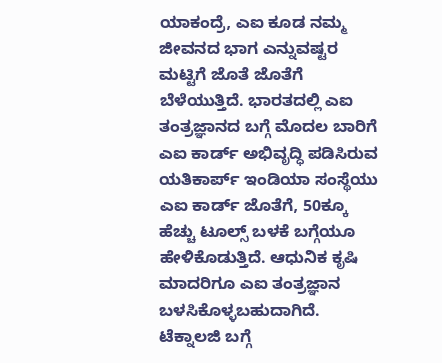ಯಾಕಂದ್ರೆ, ಎಐ ಕೂಡ ನಮ್ಮ ಜೀವನದ ಭಾಗ ಎನ್ನುವಷ್ಟರ ಮಟ್ಟಿಗೆ ಜೊತೆ ಜೊತೆಗೆ ಬೆಳೆಯುತ್ತಿದೆ. ಭಾರತದಲ್ಲಿ ಎಐ ತಂತ್ರಜ್ಞಾನದ ಬಗ್ಗೆ ಮೊದಲ ಬಾರಿಗೆ ಎಐ ಕಾರ್ಡ್ ಅಭಿವೃದ್ಧಿ ಪಡಿಸಿರುವ ಯತಿಕಾರ್ಪ್ ಇಂಡಿಯಾ ಸಂಸ್ಥೆಯು ಎಐ ಕಾರ್ಡ್ ಜೊತೆಗೆ, 50ಕ್ಕೂ ಹೆಚ್ಚು ಟೂಲ್ಸ್ ಬಳಕೆ ಬಗ್ಗೆಯೂ ಹೇಳಿಕೊಡುತ್ತಿದೆ. ಆಧುನಿಕ ಕೃಷಿ ಮಾದರಿಗೂ ಎಐ ತಂತ್ರಜ್ಞಾನ ಬಳಸಿಕೊಳ್ಳಬಹುದಾಗಿದೆ.
ಟೆಕ್ನಾಲಜಿ ಬಗ್ಗೆ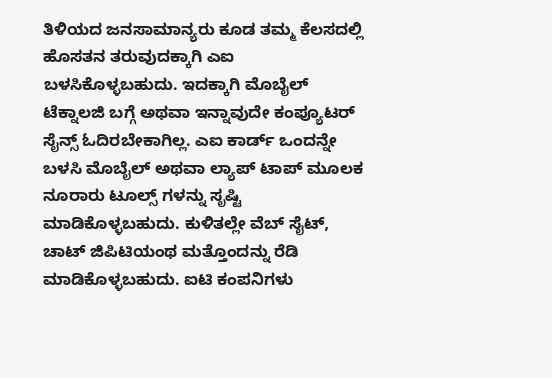ತಿಳಿಯದ ಜನಸಾಮಾನ್ಯರು ಕೂಡ ತಮ್ಮ ಕೆಲಸದಲ್ಲಿ ಹೊಸತನ ತರುವುದಕ್ಕಾಗಿ ಎಐ ಬಳಸಿಕೊಳ್ಳಬಹುದು. ಇದಕ್ಕಾಗಿ ಮೊಬೈಲ್ ಟೆಕ್ನಾಲಜಿ ಬಗ್ಗೆ ಅಥವಾ ಇನ್ನಾವುದೇ ಕಂಪ್ಯೂಟರ್ ಸೈನ್ಸ್ ಓದಿರಬೇಕಾಗಿಲ್ಲ. ಎಐ ಕಾರ್ಡ್ ಒಂದನ್ನೇ ಬಳಸಿ ಮೊಬೈಲ್ ಅಥವಾ ಲ್ಯಾಪ್ ಟಾಪ್ ಮೂಲಕ ನೂರಾರು ಟೂಲ್ಸ್ ಗಳನ್ನು ಸೃಷ್ಟಿ ಮಾಡಿಕೊಳ್ಳಬಹುದು. ಕುಳಿತಲ್ಲೇ ವೆಬ್ ಸೈಟ್, ಚಾಟ್ ಜಿಪಿಟಿಯಂಥ ಮತ್ತೊಂದನ್ನು ರೆಡಿ ಮಾಡಿಕೊಳ್ಳಬಹುದು. ಐಟಿ ಕಂಪನಿಗಳು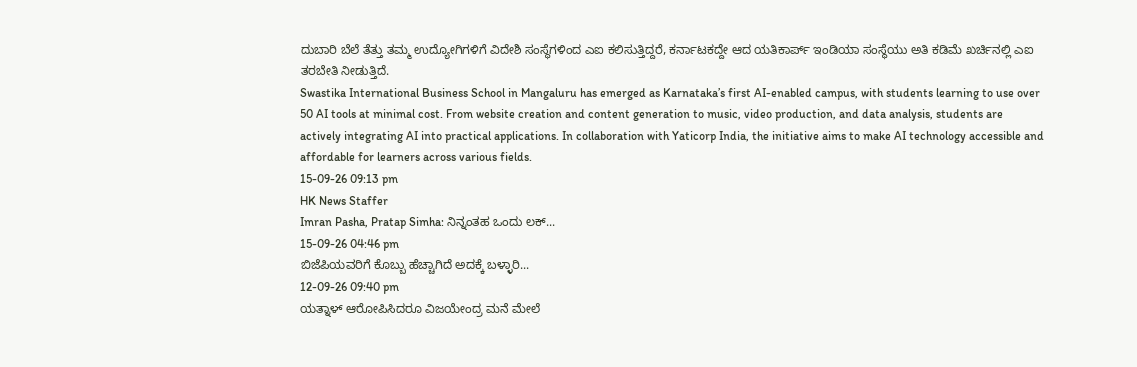ದುಬಾರಿ ಬೆಲೆ ತೆತ್ತು ತಮ್ಮ ಉದ್ಯೋಗಿಗಳಿಗೆ ವಿದೇಶಿ ಸಂಸ್ಥೆಗಳಿಂದ ಎಐ ಕಲಿಸುತ್ತಿದ್ದರೆ, ಕರ್ನಾಟಕದ್ದೇ ಆದ ಯತಿಕಾರ್ಪ್ ಇಂಡಿಯಾ ಸಂಸ್ಥೆಯು ಅತಿ ಕಡಿಮೆ ಖರ್ಚಿನಲ್ಲಿ ಎಐ ತರಬೇತಿ ನೀಡುತ್ತಿದೆ.
Swastika International Business School in Mangaluru has emerged as Karnataka’s first AI-enabled campus, with students learning to use over 50 AI tools at minimal cost. From website creation and content generation to music, video production, and data analysis, students are actively integrating AI into practical applications. In collaboration with Yaticorp India, the initiative aims to make AI technology accessible and affordable for learners across various fields.
15-09-26 09:13 pm
HK News Staffer
Imran Pasha, Pratap Simha: ನಿನ್ನಂತಹ ಒಂದು ಲಕ್...
15-09-26 04:46 pm
ಬಿಜೆಪಿಯವರಿಗೆ ಕೊಬ್ಬು ಹೆಚ್ಚಾಗಿದೆ ಅದಕ್ಕೆ ಬಳ್ಳಾರಿ...
12-09-26 09:40 pm
ಯತ್ನಾಳ್ ಆರೋಪಿಸಿದರೂ ವಿಜಯೇಂದ್ರ ಮನೆ ಮೇಲೆ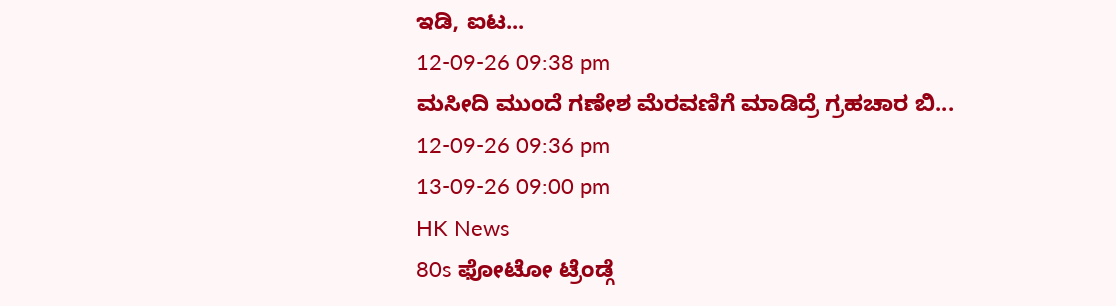ಇಡಿ, ಐಟ...
12-09-26 09:38 pm
ಮಸೀದಿ ಮುಂದೆ ಗಣೇಶ ಮೆರವಣಿಗೆ ಮಾಡಿದ್ರೆ ಗ್ರಹಚಾರ ಬಿ...
12-09-26 09:36 pm
13-09-26 09:00 pm
HK News
80s ಫೋಟೋ ಟ್ರೆಂಡ್ಗೆ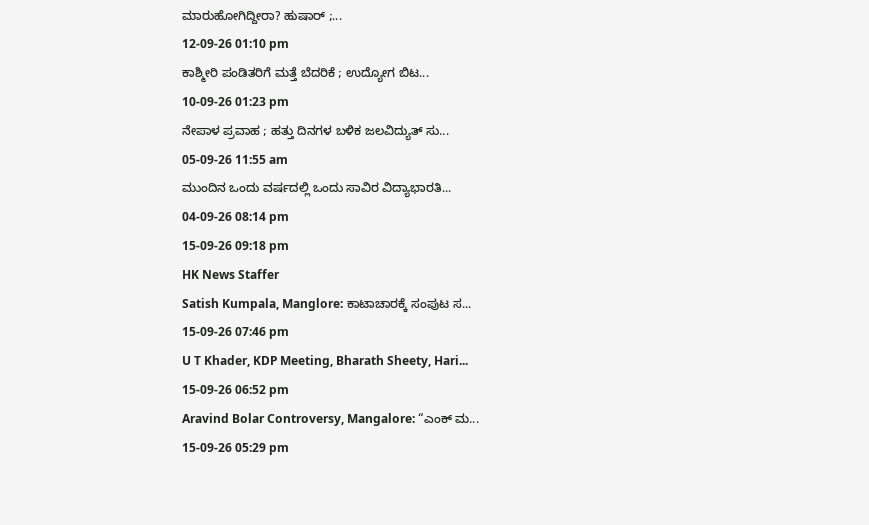ಮಾರುಹೋಗಿದ್ದೀರಾ? ಹುಷಾರ್ ;...
12-09-26 01:10 pm
ಕಾಶ್ಮೀರಿ ಪಂಡಿತರಿಗೆ ಮತ್ತೆ ಬೆದರಿಕೆ ; ಉದ್ಯೋಗ ಬಿಟ...
10-09-26 01:23 pm
ನೇಪಾಳ ಪ್ರವಾಹ ; ಹತ್ತು ದಿನಗಳ ಬಳಿಕ ಜಲವಿದ್ಯುತ್ ಸು...
05-09-26 11:55 am
ಮುಂದಿನ ಒಂದು ವರ್ಷದಲ್ಲಿ ಒಂದು ಸಾವಿರ ವಿದ್ಯಾಭಾರತಿ...
04-09-26 08:14 pm
15-09-26 09:18 pm
HK News Staffer
Satish Kumpala, Manglore: ಕಾಟಾಚಾರಕ್ಕೆ ಸಂಪುಟ ಸ...
15-09-26 07:46 pm
U T Khader, KDP Meeting, Bharath Sheety, Hari...
15-09-26 06:52 pm
Aravind Bolar Controversy, Mangalore: “ಎಂಕ್ ಮ...
15-09-26 05:29 pm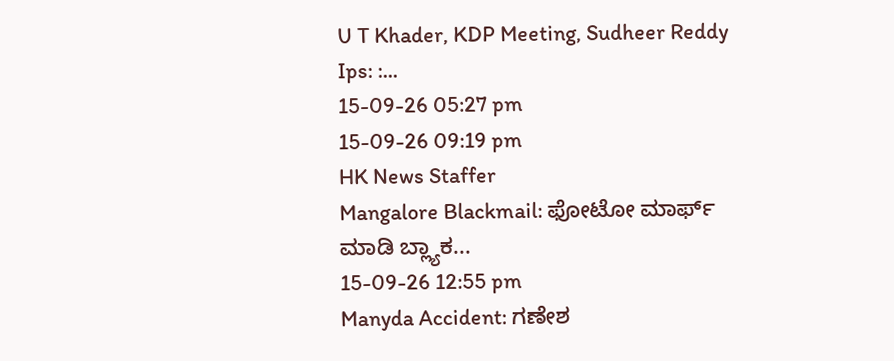U T Khader, KDP Meeting, Sudheer Reddy Ips: :...
15-09-26 05:27 pm
15-09-26 09:19 pm
HK News Staffer
Mangalore Blackmail: ಫೋಟೋ ಮಾರ್ಫ್ ಮಾಡಿ ಬ್ಲ್ಯಾಕ...
15-09-26 12:55 pm
Manyda Accident: ಗಣೇಶ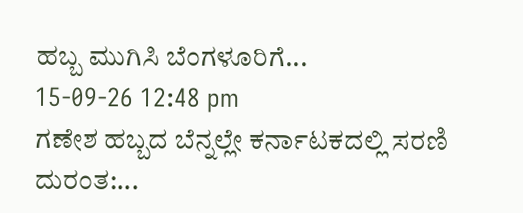ಹಬ್ಬ ಮುಗಿಸಿ ಬೆಂಗಳೂರಿಗೆ...
15-09-26 12:48 pm
ಗಣೇಶ ಹಬ್ಬದ ಬೆನ್ನಲ್ಲೇ ಕರ್ನಾಟಕದಲ್ಲಿ ಸರಣಿ ದುರಂತ:...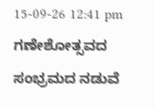15-09-26 12:41 pm
ಗಣೇಶೋತ್ಸವದ ಸಂಭ್ರಮದ ನಡುವೆ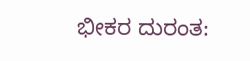ಭೀಕರ ದುರಂತ: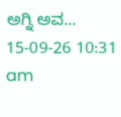ಅಗ್ನಿ ಅವ...
15-09-26 10:31 am